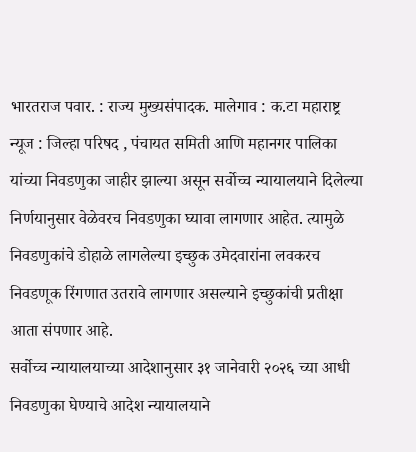भारतराज पवार. : राज्य मुख्यसंपादक. मालेगाव : क.टा महाराष्ट्र न्यूज : जिल्हा परिषद , पंचायत समिती आणि महानगर पालिका यांच्या निवडणुका जाहीर झाल्या असून सर्वोच्च न्यायालयाने दिलेल्या निर्णयानुसार वेळेवरच निवडणुका घ्यावा लागणार आहेत. त्यामुळे निवडणुकांचे डोहाळे लागलेल्या इच्छुक उमेदवारांना लवकरच निवडणूक रिंगणात उतरावे लागणार असल्याने इच्छुकांची प्रतीक्षा आता संपणार आहे.
सर्वोच्च न्यायालयाच्या आदेशानुसार ३१ जानेवारी २०२६ च्या आधी निवडणुका घेण्याचे आदेश न्यायालयाने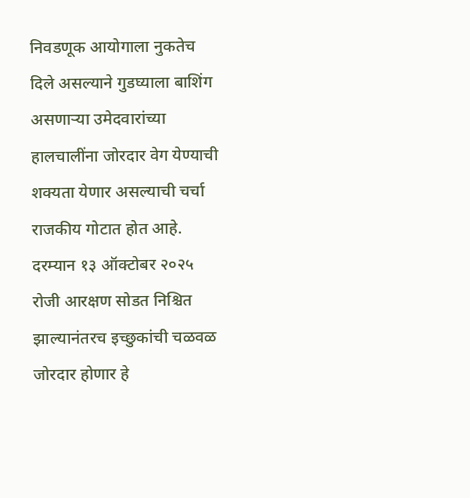निवडणूक आयोगाला नुकतेच दिले असल्याने गुडघ्याला बाशिंग असणाऱ्या उमेदवारांच्या हालचालींना जोरदार वेग येण्याची शक्यता येणार असल्याची चर्चा राजकीय गोटात होत आहे.
दरम्यान १३ ऑक्टोबर २०२५ रोजी आरक्षण सोडत निश्चित झाल्यानंतरच इच्छुकांची चळवळ जोरदार होणार हे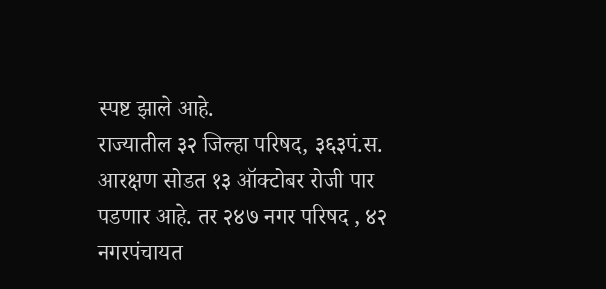स्पष्ट झाले आहे.
राज्यातील ३२ जिल्हा परिषद, ३६३पं.स. आरक्षण सोडत १३ ऑक्टोबर रोजी पार पडणार आहे. तर २४७ नगर परिषद , ४२ नगरपंचायत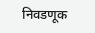निवडणूक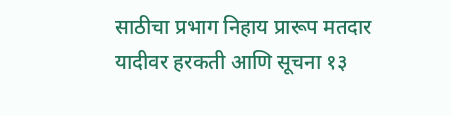साठीचा प्रभाग निहाय प्रारूप मतदार यादीवर हरकती आणि सूचना १३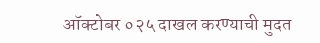ऑक्टोबर ०२५ दाखल करण्याची मुदत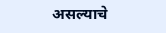असल्याचे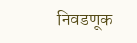निवडणूक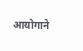आयोगाने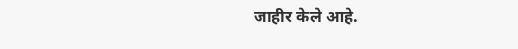जाहीर केले आहे.